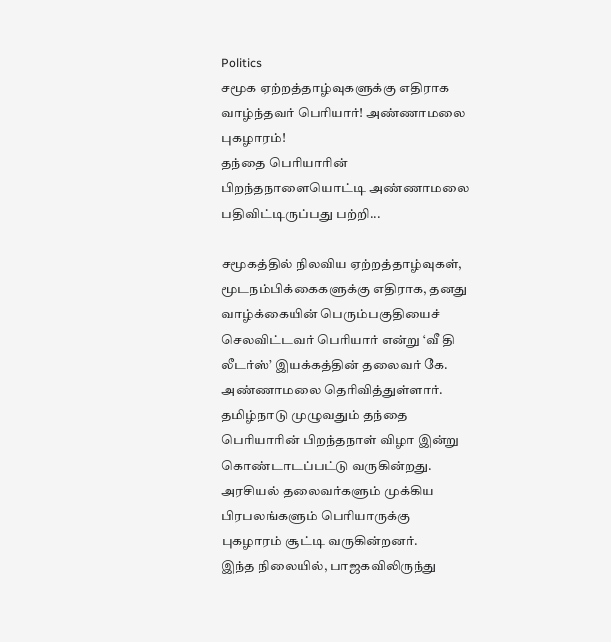Politics
சமூக ஏற்றத்தாழ்வுகளுக்கு எதிராக வாழ்ந்தவர் பெரியார்! அண்ணாமலை புகழாரம்!
தந்தை பெரியாரின் பிறந்தநாளையொட்டி அண்ணாமலை பதிவிட்டிருப்பது பற்றி...

சமூகத்தில் நிலவிய ஏற்றத்தாழ்வுகள், மூடநம்பிக்கைகளுக்கு எதிராக, தனது வாழ்க்கையின் பெரும்பகுதியைச் செலவிட்டவர் பெரியார் என்று ‘வீ தி லீடர்ஸ்’ இயக்கத்தின் தலைவர் கே. அண்ணாமலை தெரிவித்துள்ளார்.
தமிழ்நாடு முழுவதும் தந்தை பெரியாரின் பிறந்தநாள் விழா இன்று கொண்டாடப்பட்டு வருகின்றது. அரசியல் தலைவர்களும் முக்கிய பிரபலங்களும் பெரியாருக்கு புகழாரம் சூட்டி வருகின்றனர்.
இந்த நிலையில், பாஜகவிலிருந்து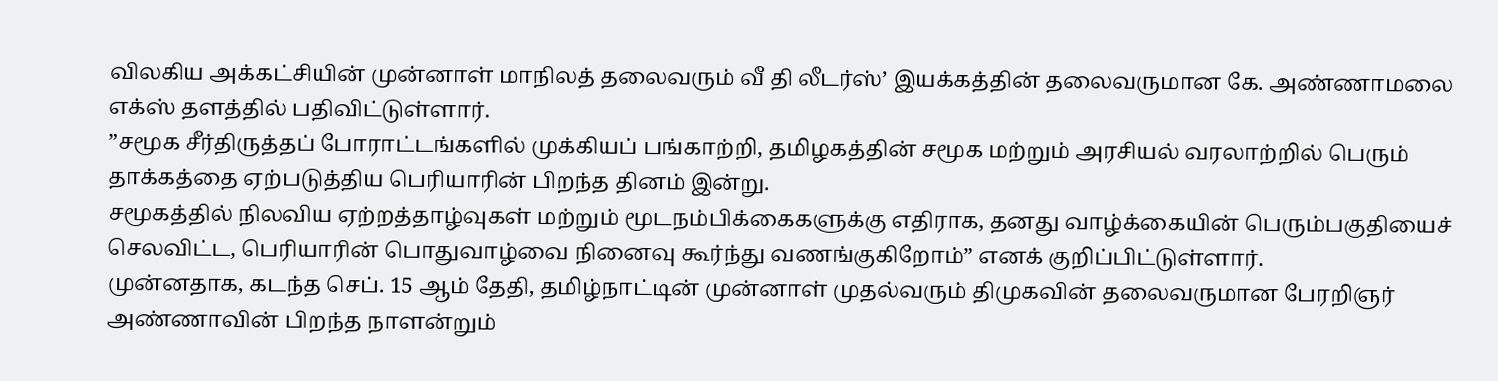விலகிய அக்கட்சியின் முன்னாள் மாநிலத் தலைவரும் வீ தி லீடர்ஸ்’ இயக்கத்தின் தலைவருமான கே. அண்ணாமலை எக்ஸ் தளத்தில் பதிவிட்டுள்ளார்.
”சமூக சீர்திருத்தப் போராட்டங்களில் முக்கியப் பங்காற்றி, தமிழகத்தின் சமூக மற்றும் அரசியல் வரலாற்றில் பெரும் தாக்கத்தை ஏற்படுத்திய பெரியாரின் பிறந்த தினம் இன்று.
சமூகத்தில் நிலவிய ஏற்றத்தாழ்வுகள் மற்றும் மூடநம்பிக்கைகளுக்கு எதிராக, தனது வாழ்க்கையின் பெரும்பகுதியைச் செலவிட்ட, பெரியாரின் பொதுவாழ்வை நினைவு கூர்ந்து வணங்குகிறோம்” எனக் குறிப்பிட்டுள்ளார்.
முன்னதாக, கடந்த செப். 15 ஆம் தேதி, தமிழ்நாட்டின் முன்னாள் முதல்வரும் திமுகவின் தலைவருமான பேரறிஞர் அண்ணாவின் பிறந்த நாளன்றும்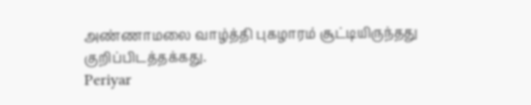அண்ணாமலை வாழ்த்தி புகழாரம் சூட்டியிருந்தது குறிப்பிடத்தக்கது.
Periyar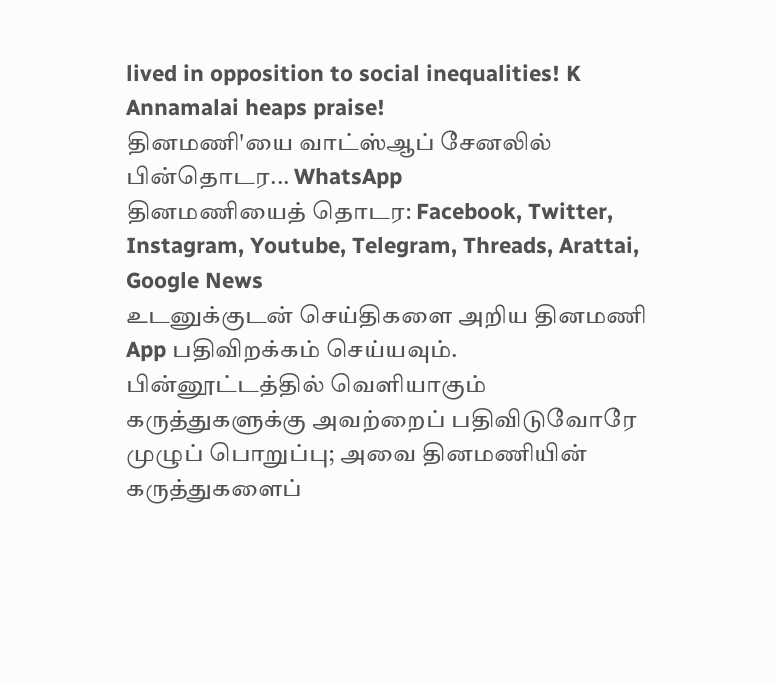lived in opposition to social inequalities! K Annamalai heaps praise!
தினமணி'யை வாட்ஸ்ஆப் சேனலில் பின்தொடர... WhatsApp
தினமணியைத் தொடர: Facebook, Twitter, Instagram, Youtube, Telegram, Threads, Arattai, Google News
உடனுக்குடன் செய்திகளை அறிய தினமணி App பதிவிறக்கம் செய்யவும்.
பின்னூட்டத்தில் வெளியாகும் கருத்துகளுக்கு அவற்றைப் பதிவிடுவோரே முழுப் பொறுப்பு; அவை தினமணியின் கருத்துகளைப்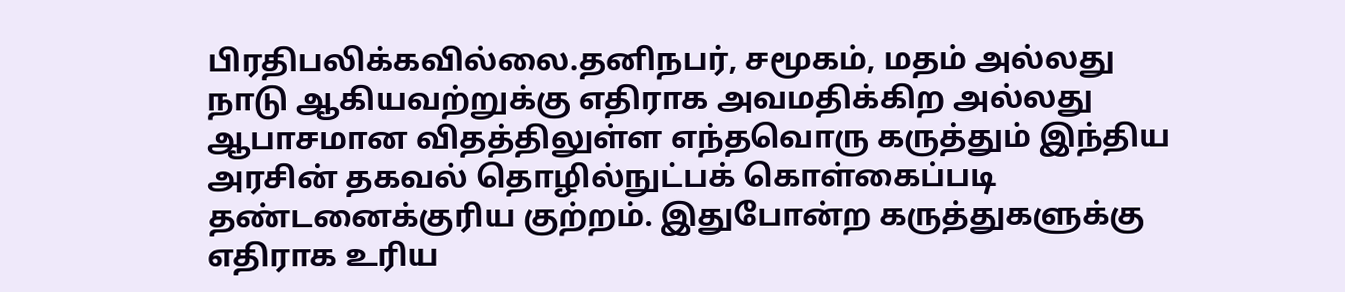பிரதிபலிக்கவில்லை.தனிநபர், சமூகம், மதம் அல்லது நாடு ஆகியவற்றுக்கு எதிராக அவமதிக்கிற அல்லது ஆபாசமான விதத்திலுள்ள எந்தவொரு கருத்தும் இந்திய அரசின் தகவல் தொழில்நுட்பக் கொள்கைப்படி தண்டனைக்குரிய குற்றம். இதுபோன்ற கருத்துகளுக்கு எதிராக உரிய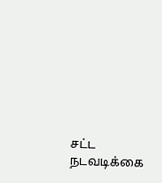சட்ட நடவடிக்கை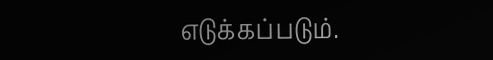எடுக்கப்படும்.